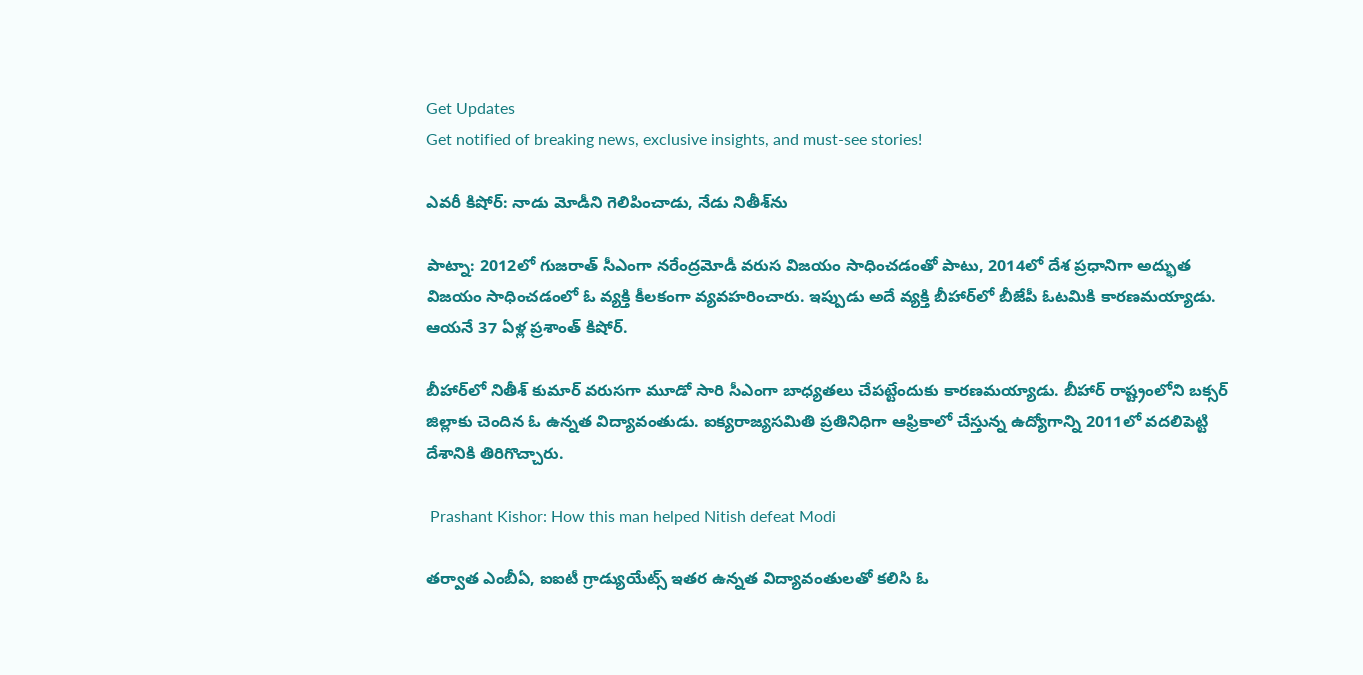Get Updates
Get notified of breaking news, exclusive insights, and must-see stories!

ఎవరీ కిషోర్: నాడు మోడీని గెలిపించాడు, నేడు నితీశ్‌ను

పాట్నా: 2012లో గుజరాత్ సీఎంగా నరేంద్రమోడీ వరుస విజయం సాధించడంతో పాటు, 2014లో దేశ ప్రధానిగా అద్భుత విజయం సాధించడంలో ఓ వ్యక్తి కీలకంగా వ్యవహరించారు. ఇప్పుడు అదే వ్యక్తి బీహార్‌లో బీజేపీ ఓటమికి కారణమయ్యాడు. ఆయనే 37 ఏళ్ల ప్రశాంత్ కిషోర్.

బీహార్‌లో నితీశ్ కుమార్ వరుసగా మూడో సారి సీఎంగా బాధ్యతలు చేపట్టేందుకు కారణమయ్యాడు. బీహార్ రాష్ట్రంలోని బక్సర్ జిల్లాకు చెందిన ఓ ఉన్నత విద్యావంతుడు. ఐక్యరాజ్యసమితి ప్రతినిధిగా ఆఫ్రికాలో చేస్తున్న ఉద్యోగాన్ని 2011లో వదలిపెట్టి దేశానికి తిరిగొచ్చారు.

 Prashant Kishor: How this man helped Nitish defeat Modi

తర్వాత ఎంబీఏ, ఐఐటీ గ్రాడ్యుయేట్స్‌ ఇతర ఉన్నత విద్యావంతులతో కలిసి ఓ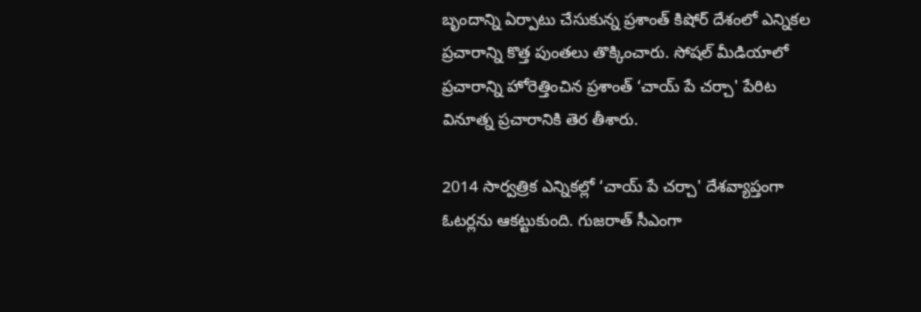బృందాన్ని ఏర్పాటు చేసుకున్న ప్రశాంత్ కిషోర్ దేశంలో ఎన్నికల ప్రచారాన్ని కొత్త పుంతలు తొక్కించారు. సోషల్ మీడియాలో ప్రచారాన్ని హోరెత్తించిన ప్రశాంత్ ‘చాయ్ పే చర్చా' పేరిట వినూత్న ప్రచారానికి తెర తీశారు.

2014 సార్వత్రిక ఎన్నికల్లో ‘చాయ్ పే చర్చా' దేశవ్యాప్తంగా ఓటర్లను ఆకట్టుకుంది. గుజరాత్ సీఎంగా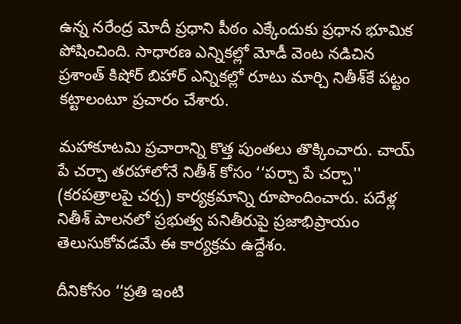ఉన్న నరేంద్ర మోదీ ప్రధాని పీఠం ఎక్కేందుకు ప్రధాన భూమిక పోషించింది. సాధారణ ఎన్నికల్లో మోడీ వెంట నడిచిన ప్రశాంత్ కిషోర్ బిహార్‌ ఎన్నికల్లో రూటు మార్చి నితీశ్‌కే పట్టం కట్టాలంటూ ప్రచారం చేశారు.

మహాకూటమి ప్రచారాన్ని కొత్త పుంతలు తొక్కించారు. చాయ్‌ పే చర్చా తరహాలోనే నితీశ్‌ కోసం ‘‘పర్చా పే చర్చా'' (కరపత్రాలపై చర్చ) కార్యక్రమాన్ని రూపొందించారు. పదేళ్ల నితీశ్‌ పాలనలో ప్రభుత్వ పనితీరుపై ప్రజాభిప్రాయం తెలుసుకోవడమే ఈ కార్యక్రమ ఉద్దేశం.

దీనికోసం ‘‘ప్రతి ఇంటి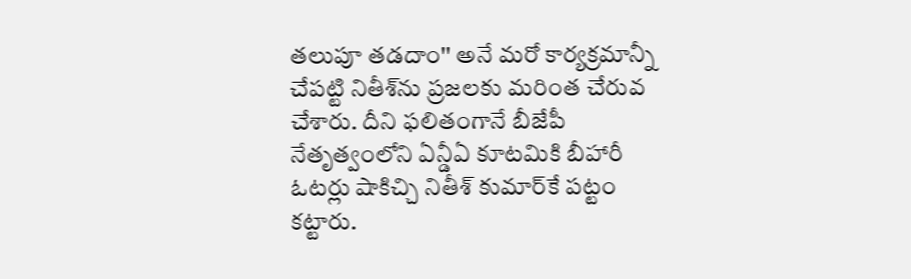తలుపూ తడదాం'' అనే మరో కార్యక్రమాన్నీ చేపట్టి నితీశ్‌ను ప్రజలకు మరింత చేరువ చేశారు. దీని ఫలితంగానే బీజేపీ నేతృత్వంలోని ఏన్డీఏ కూటమికి బీహారీ ఓటర్లు షాకిచ్చి నితీశ్ కుమార్‌కే పట్టం కట్టారు.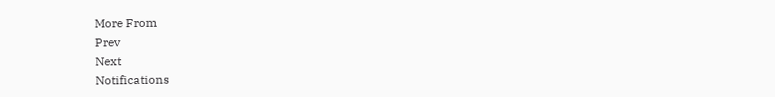More From
Prev
Next
Notifications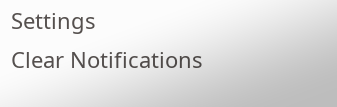Settings
Clear Notifications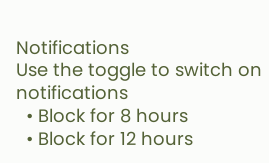Notifications
Use the toggle to switch on notifications
  • Block for 8 hours
  • Block for 12 hours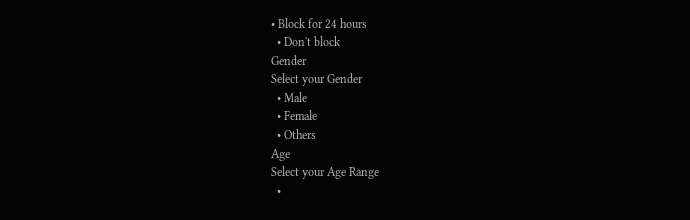• Block for 24 hours
  • Don't block
Gender
Select your Gender
  • Male
  • Female
  • Others
Age
Select your Age Range
  •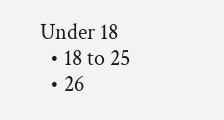Under 18
  • 18 to 25
  • 26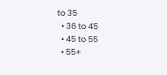to 35
  • 36 to 45
  • 45 to 55
  • 55+